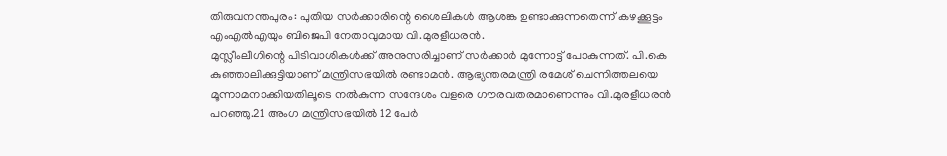തിരുവനന്തപുരം: പുതിയ സർക്കാരിന്റെ ശൈലികൾ ആശങ്ക ഉണ്ടാക്കുന്നതെന്ന് കഴക്കൂട്ടം എംഎൽഎയും ബിജെപി നേതാവുമായ വി.മുരളീധരൻ.
മുസ്ലീംലീഗിന്റെ പിടിവാശികൾക്ക് അനുസരിച്ചാണ് സർക്കാർ മുന്നോട്ട് പോകുന്നത്. പി.കെ കുഞ്ഞാലിക്കുട്ടിയാണ് മന്ത്രിസഭയിൽ രണ്ടാമൻ. ആഭ്യന്തരമന്ത്രി രമേശ് ചെന്നിത്തലയെ മൂന്നാമനാക്കിയതിലൂടെ നൽകുന്ന സന്ദേശം വളരെ ഗൗരവതരമാണെന്നും വി.മുരളീധരൻ പറഞ്ഞു.21 അംഗ മന്ത്രിസഭയിൽ 12 പേർ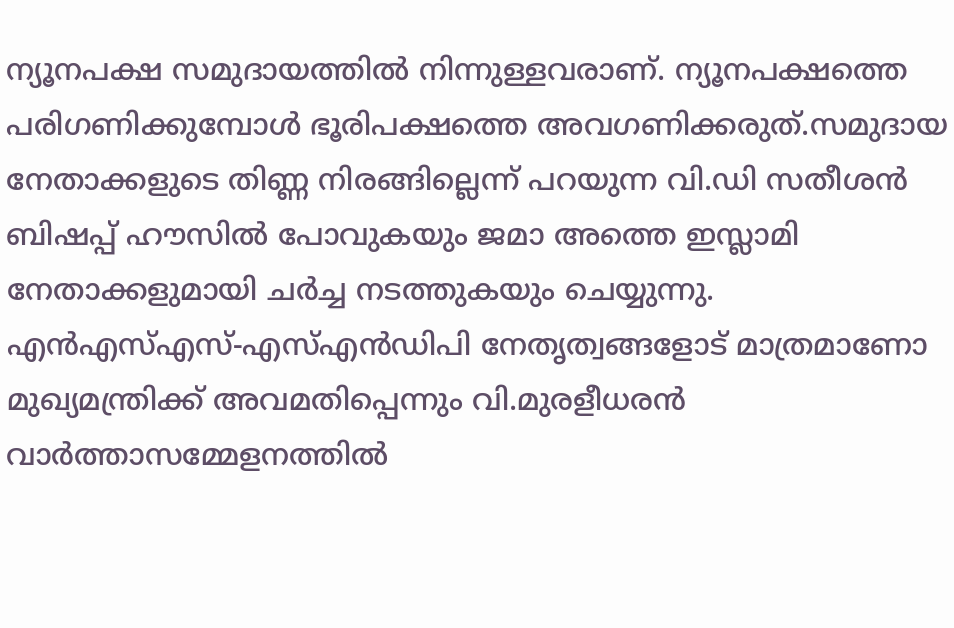ന്യൂനപക്ഷ സമുദായത്തിൽ നിന്നുള്ളവരാണ്. ന്യൂനപക്ഷത്തെ പരിഗണിക്കുമ്പോൾ ഭൂരിപക്ഷത്തെ അവഗണിക്കരുത്.സമുദായ നേതാക്കളുടെ തിണ്ണ നിരങ്ങില്ലെന്ന് പറയുന്ന വി.ഡി സതീശൻ ബിഷപ്പ് ഹൗസിൽ പോവുകയും ജമാ അത്തെ ഇസ്ലാമി നേതാക്കളുമായി ചർച്ച നടത്തുകയും ചെയ്യുന്നു. എൻഎസ്എസ്-എസ്എൻഡിപി നേതൃത്വങ്ങളോട് മാത്രമാണോ മുഖ്യമന്ത്രിക്ക് അവമതിപ്പെന്നും വി.മുരളീധരൻ വാർത്താസമ്മേളനത്തിൽ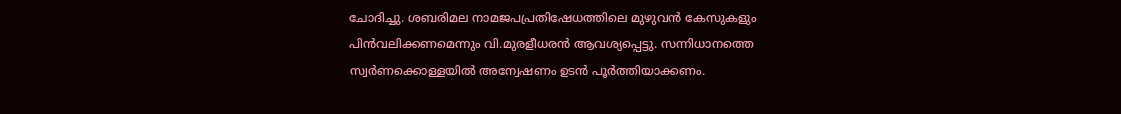ചോദിച്ചു. ശബരിമല നാമജപപ്രതിഷേധത്തിലെ മുഴുവൻ കേസുകളും പിൻവലിക്കണമെന്നും വി.മുരളീധരൻ ആവശ്യപ്പെട്ടു. സന്നിധാനത്തെ സ്വർണക്കൊള്ളയിൽ അന്വേഷണം ഉടൻ പൂർത്തിയാക്കണം.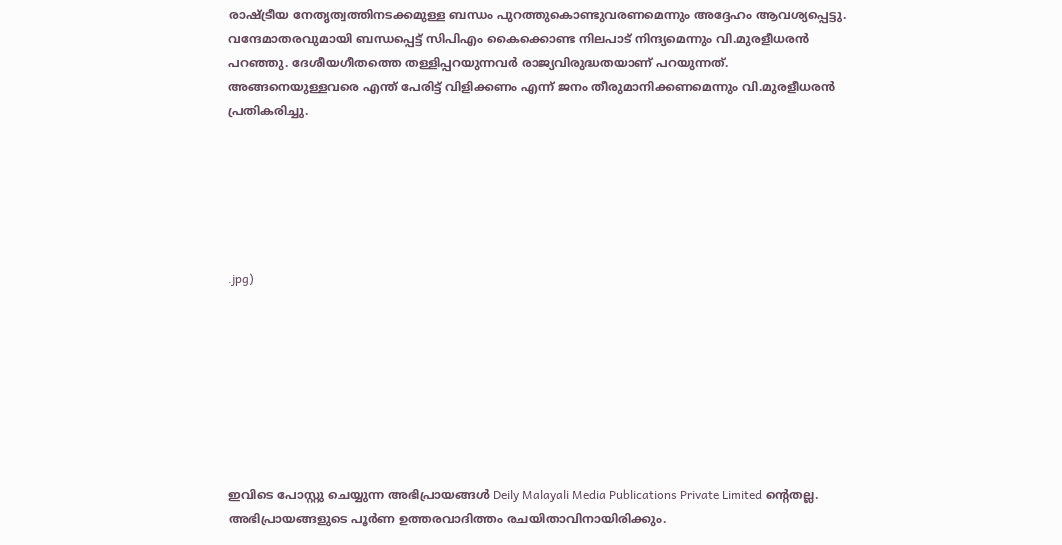രാഷ്ട്രീയ നേതൃത്വത്തിനടക്കമുള്ള ബന്ധം പുറത്തുകൊണ്ടുവരണമെന്നും അദ്ദേഹം ആവശ്യപ്പെട്ടു. വന്ദേമാതരവുമായി ബന്ധപ്പെട്ട് സിപിഎം കൈക്കൊണ്ട നിലപാട് നിന്ദ്യമെന്നും വി.മുരളീധരൻ പറഞ്ഞു. ദേശീയഗീതത്തെ തള്ളിപ്പറയുന്നവർ രാജ്യവിരുദ്ധതയാണ് പറയുന്നത്. അങ്ങനെയുള്ളവരെ എന്ത് പേരിട്ട് വിളിക്കണം എന്ന് ജനം തീരുമാനിക്കണമെന്നും വി.മുരളീധരൻ പ്രതികരിച്ചു.






.jpg)








ഇവിടെ പോസ്റ്റു ചെയ്യുന്ന അഭിപ്രായങ്ങൾ Deily Malayali Media Publications Private Limited ന്റെതല്ല. അഭിപ്രായങ്ങളുടെ പൂർണ ഉത്തരവാദിത്തം രചയിതാവിനായിരിക്കും.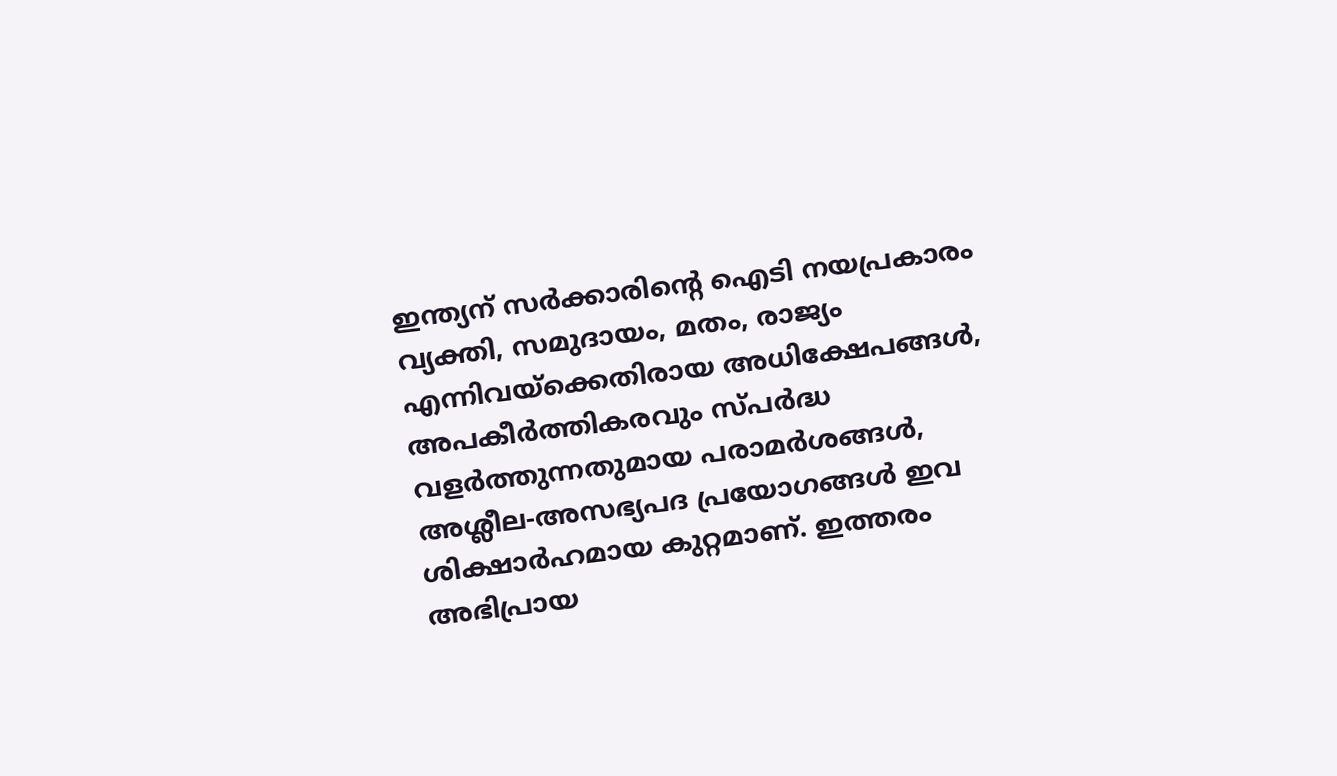ഇന്ത്യന് സർക്കാരിന്റെ ഐടി നയപ്രകാരം വ്യക്തി, സമുദായം, മതം, രാജ്യം എന്നിവയ്ക്കെതിരായ അധിക്ഷേപങ്ങൾ, അപകീർത്തികരവും സ്പർദ്ധ വളർത്തുന്നതുമായ പരാമർശങ്ങൾ, അശ്ലീല-അസഭ്യപദ പ്രയോഗങ്ങൾ ഇവ ശിക്ഷാർഹമായ കുറ്റമാണ്. ഇത്തരം അഭിപ്രായ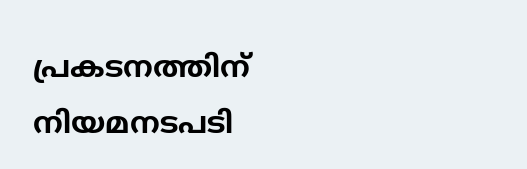പ്രകടനത്തിന് നിയമനടപടി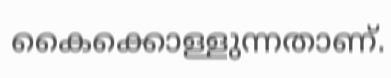കൈക്കൊള്ളുന്നതാണ്.